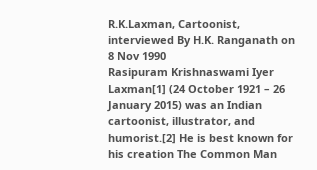R.K.Laxman, Cartoonist, interviewed By H.K. Ranganath on 8 Nov 1990
Rasipuram Krishnaswami Iyer Laxman[1] (24 October 1921 – 26 January 2015) was an Indian cartoonist, illustrator, and humorist.[2] He is best known for his creation The Common Man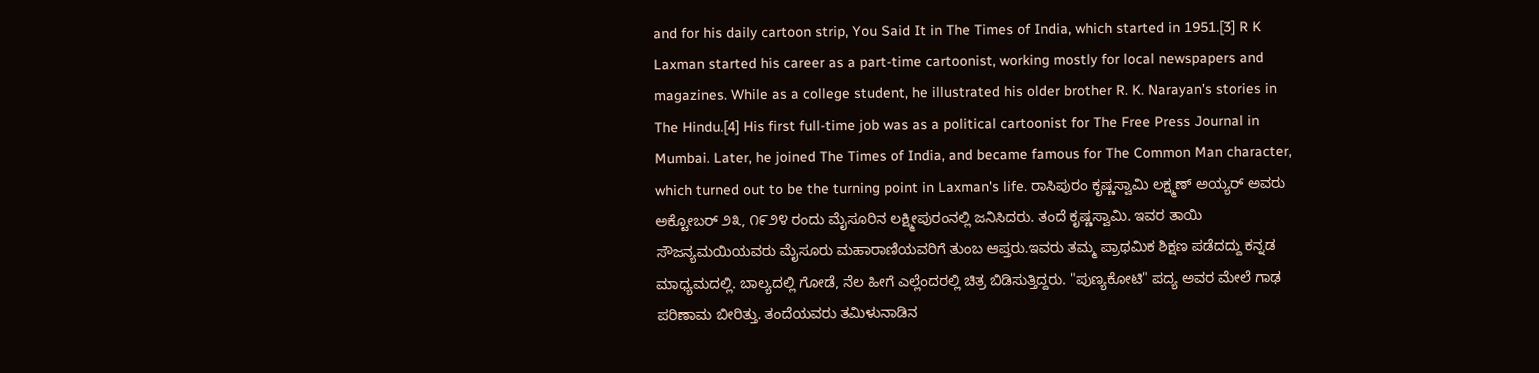and for his daily cartoon strip, You Said It in The Times of India, which started in 1951.[3] R K Laxman started his career as a part-time cartoonist, working mostly for local newspapers and magazines. While as a college student, he illustrated his older brother R. K. Narayan's stories in The Hindu.[4] His first full-time job was as a political cartoonist for The Free Press Journal in Mumbai. Later, he joined The Times of India, and became famous for The Common Man character, which turned out to be the turning point in Laxman's life. ರಾಸಿಪುರಂ ಕೃಷ್ಣಸ್ವಾಮಿ ಲಕ್ಷ್ಮಣ್ ಅಯ್ಯರ್ ಅವರು ಅಕ್ಟೋಬರ್ ೨೩, ೧೯೨೪ ರಂದು ಮೈಸೂರಿನ ಲಕ್ಷ್ಮೀಪುರಂನಲ್ಲಿ ಜನಿಸಿದರು. ತಂದೆ ಕೃಷ್ಣಸ್ವಾಮಿ. ಇವರ ತಾಯಿ ಸೌಜನ್ಯಮಯಿಯವರು ಮೈಸೂರು ಮಹಾರಾಣಿಯವರಿಗೆ ತುಂಬ ಆಪ್ತರು.ಇವರು ತಮ್ಮ ಪ್ರಾಥಮಿಕ ಶಿಕ್ಷಣ ಪಡೆದದ್ದು ಕನ್ನಡ ಮಾಧ್ಯಮದಲ್ಲಿ. ಬಾಲ್ಯದಲ್ಲಿ ಗೋಡೆ, ನೆಲ ಹೀಗೆ ಎಲ್ಲೆಂದರಲ್ಲಿ ಚಿತ್ರ ಬಿಡಿಸುತ್ತಿದ್ದರು. "ಪುಣ್ಯಕೋಟಿ" ಪದ್ಯ ಅವರ ಮೇಲೆ ಗಾಢ ಪರಿಣಾಮ ಬೀರಿತ್ತು. ತಂದೆಯವರು ತಮಿಳುನಾಡಿನ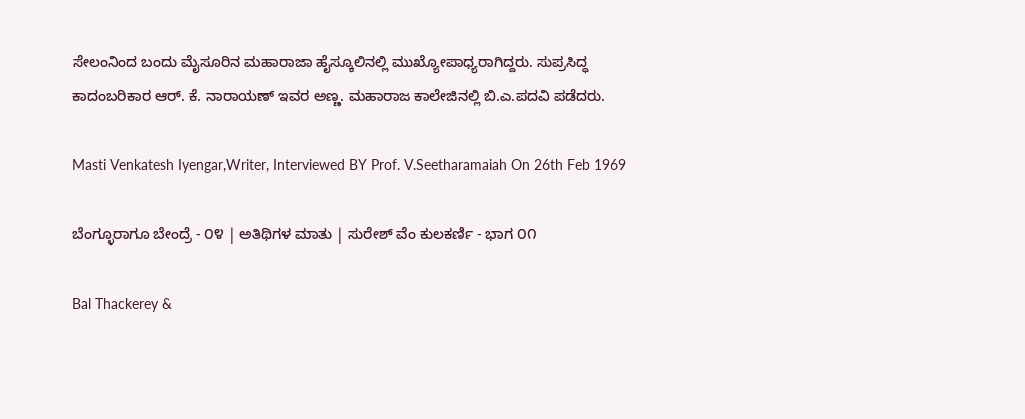ಸೇಲಂನಿಂದ ಬಂದು ಮೈಸೂರಿನ ಮಹಾರಾಜಾ ಹೈಸ್ಕೂಲಿನಲ್ಲಿ ಮುಖ್ಯೋಪಾಧ್ಯರಾಗಿದ್ದರು. ಸುಪ್ರಸಿದ್ಧ ಕಾದಂಬರಿಕಾರ ಆರ್. ಕೆ. ನಾರಾಯಣ್ ಇವರ ಅಣ್ಣ. ಮಹಾರಾಜ ಕಾಲೇಜಿನಲ್ಲಿ ಬಿ.ಎ.ಪದವಿ ಪಡೆದರು.

Masti Venkatesh Iyengar,Writer, Interviewed BY Prof. V.Seetharamaiah On 26th Feb 1969

ಬೆಂಗ್ಳೂರಾಗೂ ಬೇಂದ್ರೆ - ೦೪ | ಅತಿಥಿಗಳ ಮಾತು | ಸುರೇಶ್ ವೆಂ ಕುಲಕರ್ಣಿ - ಭಾಗ ೦೧

Bal Thackerey &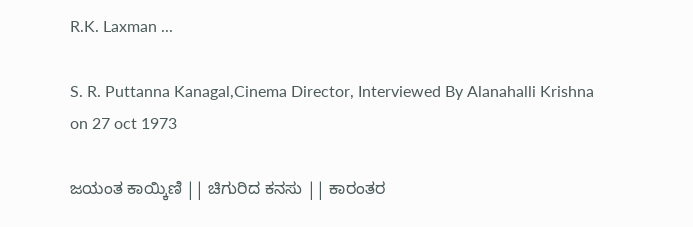R.K. Laxman ...

S. R. Puttanna Kanagal,Cinema Director, Interviewed By Alanahalli Krishna on 27 oct 1973

ಜಯಂತ ಕಾಯ್ಕಿಣಿ || ಚಿಗುರಿದ ಕನಸು || ಕಾರಂತರ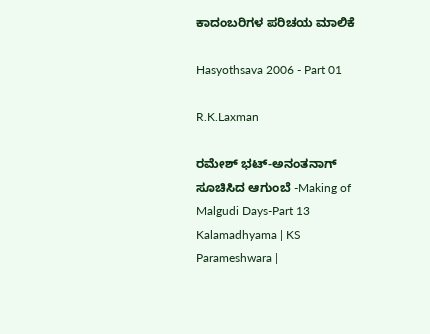ಕಾದಂಬರಿಗಳ ಪರಿಚಯ ಮಾಲಿಕೆ

Hasyothsava 2006 - Part 01

R.K.Laxman

ರಮೇಶ್ ಭಟ್-ಅನಂತನಾಗ್ ಸೂಚಿಸಿದ ಆಗುಂಬೆ -Making of Malgudi Days-Part 13 Kalamadhyama | KS Parameshwara |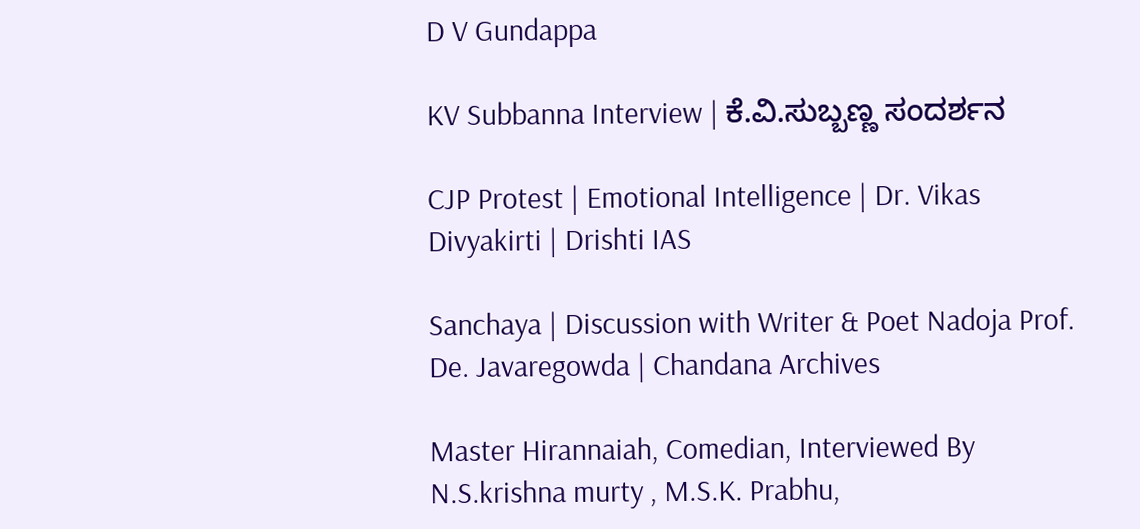D V Gundappa

KV Subbanna Interview | ಕೆ.ವಿ.ಸುಬ್ಬಣ್ಣ ಸಂದರ್ಶನ

CJP Protest | Emotional Intelligence | Dr. Vikas Divyakirti | Drishti IAS

Sanchaya | Discussion with Writer & Poet Nadoja Prof. De. Javaregowda | Chandana Archives

Master Hirannaiah, Comedian, Interviewed By N.S.krishna murty , M.S.K. Prabhu,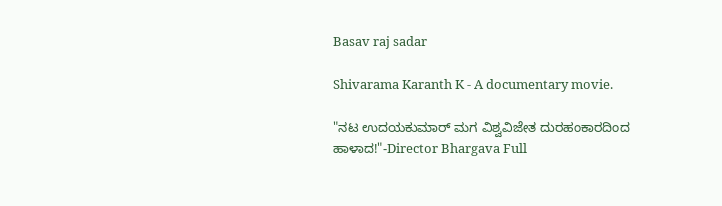Basav raj sadar

Shivarama Karanth K - A documentary movie.

"ನಟ ಉದಯಕುಮಾರ್ ಮಗ ವಿಶ್ವವಿಜೇತ ದುರಹಂಕಾರದಿಂದ ಹಾಳಾದ!"-Director Bhargava Full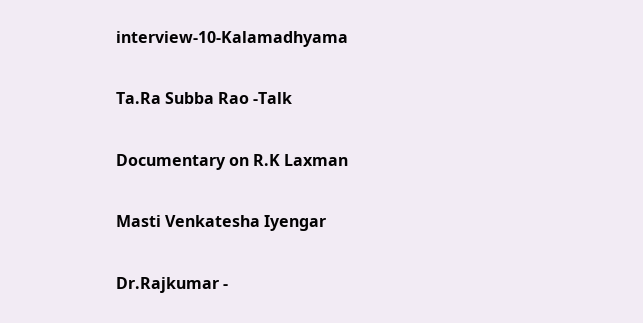interview-10-Kalamadhyama

Ta.Ra Subba Rao -Talk

Documentary on R.K Laxman

Masti Venkatesha Iyengar

Dr.Rajkumar -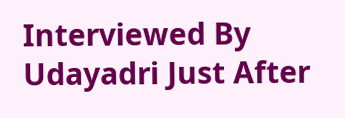Interviewed By Udayadri Just After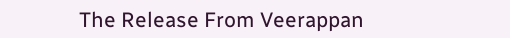The Release From Veerappan